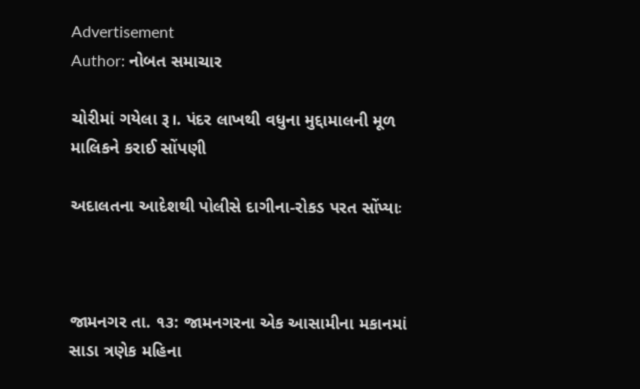Advertisement
Author: નોબત સમાચાર

ચોરીમાં ગયેલા રૂ।. પંદર લાખથી વધુના મુદ્દામાલની મૂળ માલિકને કરાઈ સોંપણી

અદાલતના આદેશથી પોલીસે દાગીના-રોકડ પરત સોંપ્યાઃ



જામનગર તા. ૧૩: જામનગરના એક આસામીના મકાનમાં સાડા ત્રણેક મહિના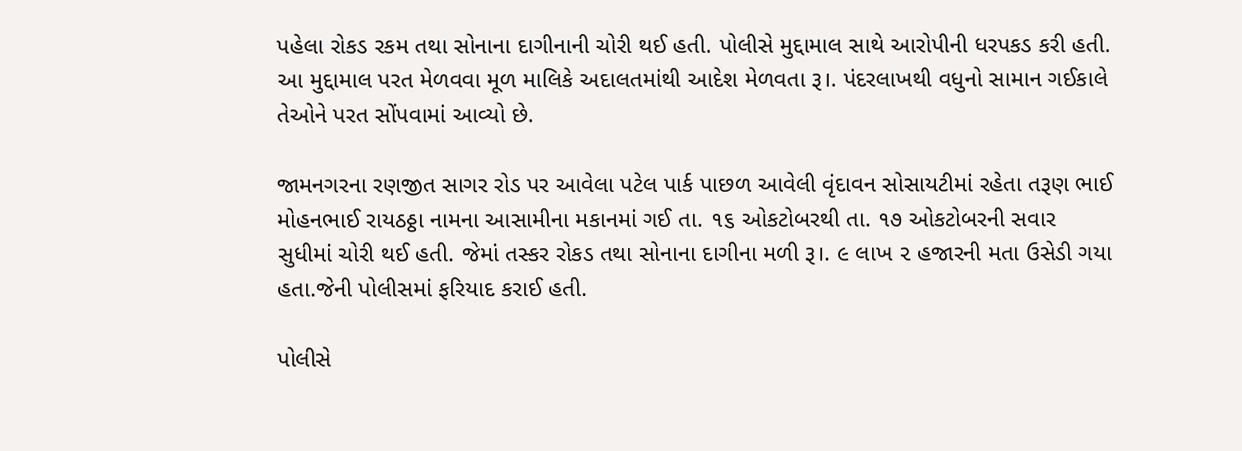પહેલા રોકડ રકમ તથા સોનાના દાગીનાની ચોરી થઈ હતી. પોલીસે મુદ્દામાલ સાથે આરોપીની ધરપકડ કરી હતી. આ મુદ્દામાલ પરત મેળવવા મૂળ માલિકે અદાલતમાંથી આદેશ મેળવતા રૂ।. પંદરલાખથી વધુનો સામાન ગઈકાલે તેઓને પરત સોંપવામાં આવ્યો છે.

જામનગરના રણજીત સાગર રોડ પર આવેલા પટેલ પાર્ક પાછળ આવેલી વૃંદાવન સોસાયટીમાં રહેતા તરૂણ ભાઈ મોહનભાઈ રાયઠઠ્ઠા નામના આસામીના મકાનમાં ગઈ તા. ૧૬ ઓકટોબરથી તા. ૧૭ ઓકટોબરની સવાર સુધીમાં ચોરી થઈ હતી. જેમાં તસ્કર રોકડ તથા સોનાના દાગીના મળી રૂ।. ૯ લાખ ૨ હજારની મતા ઉસેડી ગયા હતા.જેની પોલીસમાં ફરિયાદ કરાઈ હતી.

પોલીસે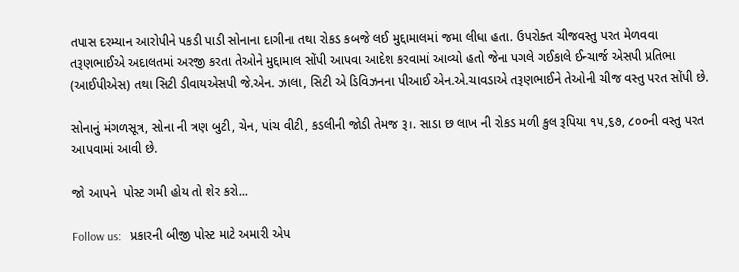તપાસ દરમ્યાન આરોપીને પકડી પાડી સોનાના દાગીના તથા રોકડ કબજે લઈ મુદ્દામાલમાં જમા લીધા હતા. ઉપરોક્ત ચીજવસ્તુ પરત મેળવવા તરૂણભાઈએ અદાલતમાં અરજી કરતા તેઓને મુદ્દામાલ સોંપી આપવા આદેશ કરવામાં આવ્યો હતો જેના પગલે ગઈકાલે ઈન્ચાર્જ એસપી પ્રતિભા (આઈપીએસ) તથા સિટી ડીવાયએસપી જે.એન. ઝાલા, સિટી એ ડિવિઝનના પીઆઈ એન.એ.ચાવડાએ તરૂણભાઈને તેઓની ચીજ વસ્તુ પરત સોંપી છે.

સોનાનું મંગળસૂત્ર, સોના ની ત્રણ બુટી, ચેન, પાંચ વીટી, કડલીની જોડી તેમજ રૂ।. સાડા છ લાખ ની રોકડ મળી કુલ રૂપિયા ૧૫,૬૭, ૮૦૦ની વસ્તુ પરત આપવામાં આવી છે.

જો આપને  પોસ્ટ ગમી હોય તો શેર કરો...

Follow us:   પ્રકારની બીજી પોસ્ટ માટે અમારી એપ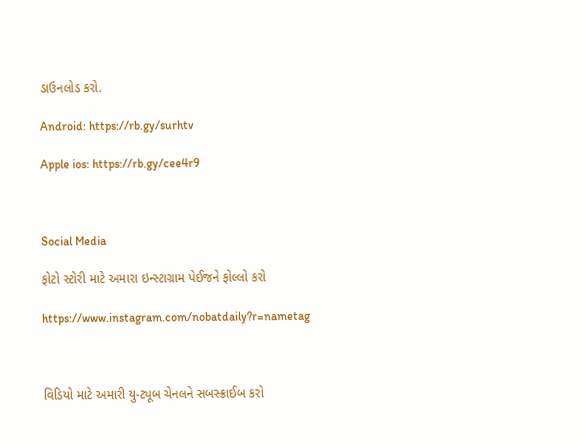ડાઉનલોડ કરો.

Android: https://rb.gy/surhtv

Apple ios: https://rb.gy/cee4r9



Social Media

ફોટો સ્ટોરી માટે અમારા ઇન્સ્ટાગ્રામ પેઈજને ફોલ્લો કરો

https://www.instagram.com/nobatdaily?r=nametag



વિડિયો માટે અમારી યુ-ટ્યૂબ ચેનલને સબસ્ક્રાઈબ કરો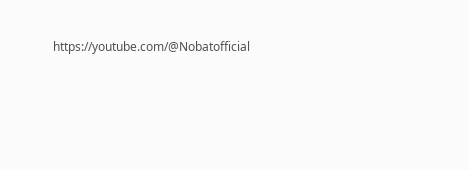https://youtube.com/@Nobatofficial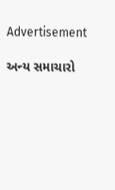Advertisement

અન્ય સમાચારો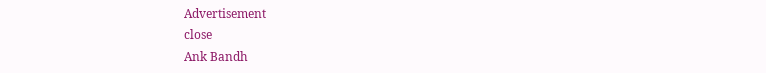Advertisement
close
Ank Bandh